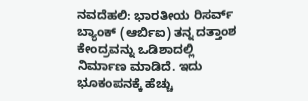ನವದೆಹಲಿ: ಭಾರತೀಯ ರಿಸರ್ವ್ ಬ್ಯಾಂಕ್ (ಆರ್ಬಿಐ) ತನ್ನ ದತ್ತಾಂಶ ಕೇಂದ್ರವನ್ನು ಒಡಿಶಾದಲ್ಲಿ ನಿರ್ಮಾಣ ಮಾಡಿದೆ. ಇದು ಭೂಕಂಪನಕ್ಕೆ ಹೆಚ್ಚು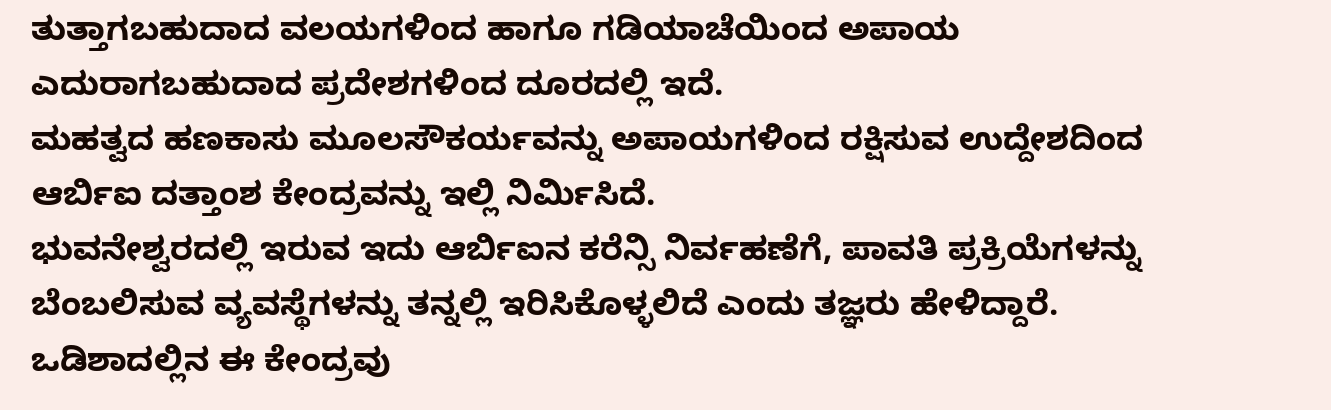ತುತ್ತಾಗಬಹುದಾದ ವಲಯಗಳಿಂದ ಹಾಗೂ ಗಡಿಯಾಚೆಯಿಂದ ಅಪಾಯ ಎದುರಾಗಬಹುದಾದ ಪ್ರದೇಶಗಳಿಂದ ದೂರದಲ್ಲಿ ಇದೆ.
ಮಹತ್ವದ ಹಣಕಾಸು ಮೂಲಸೌಕರ್ಯವನ್ನು ಅಪಾಯಗಳಿಂದ ರಕ್ಷಿಸುವ ಉದ್ದೇಶದಿಂದ ಆರ್ಬಿಐ ದತ್ತಾಂಶ ಕೇಂದ್ರವನ್ನು ಇಲ್ಲಿ ನಿರ್ಮಿಸಿದೆ.
ಭುವನೇಶ್ವರದಲ್ಲಿ ಇರುವ ಇದು ಆರ್ಬಿಐನ ಕರೆನ್ಸಿ ನಿರ್ವಹಣೆಗೆ, ಪಾವತಿ ಪ್ರಕ್ರಿಯೆಗಳನ್ನು ಬೆಂಬಲಿಸುವ ವ್ಯವಸ್ಥೆಗಳನ್ನು ತನ್ನಲ್ಲಿ ಇರಿಸಿಕೊಳ್ಳಲಿದೆ ಎಂದು ತಜ್ಞರು ಹೇಳಿದ್ದಾರೆ.
ಒಡಿಶಾದಲ್ಲಿನ ಈ ಕೇಂದ್ರವು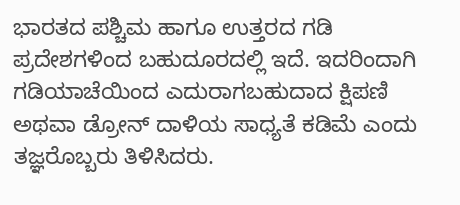ಭಾರತದ ಪಶ್ಚಿಮ ಹಾಗೂ ಉತ್ತರದ ಗಡಿ ಪ್ರದೇಶಗಳಿಂದ ಬಹುದೂರದಲ್ಲಿ ಇದೆ. ಇದರಿಂದಾಗಿ ಗಡಿಯಾಚೆಯಿಂದ ಎದುರಾಗಬಹುದಾದ ಕ್ಷಿಪಣಿ ಅಥವಾ ಡ್ರೋನ್ ದಾಳಿಯ ಸಾಧ್ಯತೆ ಕಡಿಮೆ ಎಂದು ತಜ್ಞರೊಬ್ಬರು ತಿಳಿಸಿದರು.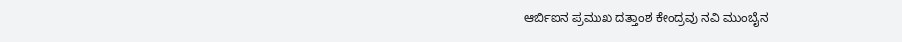ಆರ್ಬಿಐನ ಪ್ರಮುಖ ದತ್ತಾಂಶ ಕೇಂದ್ರವು ನವಿ ಮುಂಬೈನ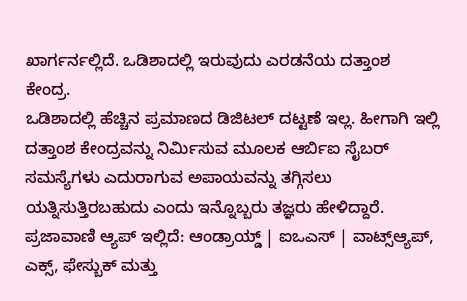ಖಾರ್ಗರ್ನಲ್ಲಿದೆ. ಒಡಿಶಾದಲ್ಲಿ ಇರುವುದು ಎರಡನೆಯ ದತ್ತಾಂಶ ಕೇಂದ್ರ.
ಒಡಿಶಾದಲ್ಲಿ ಹೆಚ್ಚಿನ ಪ್ರಮಾಣದ ಡಿಜಿಟಲ್ ದಟ್ಟಣೆ ಇಲ್ಲ. ಹೀಗಾಗಿ ಇಲ್ಲಿ ದತ್ತಾಂಶ ಕೇಂದ್ರವನ್ನು ನಿರ್ಮಿಸುವ ಮೂಲಕ ಆರ್ಬಿಐ ಸೈಬರ್ ಸಮಸ್ಯೆಗಳು ಎದುರಾಗುವ ಅಪಾಯವನ್ನು ತಗ್ಗಿಸಲು ಯತ್ನಿಸುತ್ತಿರಬಹುದು ಎಂದು ಇನ್ನೊಬ್ಬರು ತಜ್ಞರು ಹೇಳಿದ್ದಾರೆ.
ಪ್ರಜಾವಾಣಿ ಆ್ಯಪ್ ಇಲ್ಲಿದೆ: ಆಂಡ್ರಾಯ್ಡ್ | ಐಒಎಸ್ | ವಾಟ್ಸ್ಆ್ಯಪ್, ಎಕ್ಸ್, ಫೇಸ್ಬುಕ್ ಮತ್ತು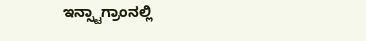ಇನ್ಸ್ಟಾಗ್ರಾಂನಲ್ಲಿ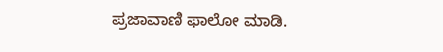ಪ್ರಜಾವಾಣಿ ಫಾಲೋ ಮಾಡಿ.